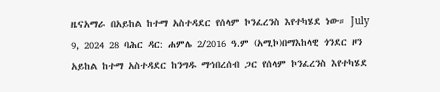ዜናአማራ በአይከል ከተማ አስተዳደር የሰላም ኮንፈረንስ እየተካሄደ ነው። July 9, 2024 28 ባሕር ዳር: ሐምሌ 2/2016 ዓ.ም (አሚኮ)በማእከላዊ ጎንደር ዞን አይከል ከተማ አስተዳደር ከንግዱ ማኅበረሰብ ጋር የሰላም ኮንፈረንስ እየተካሄደ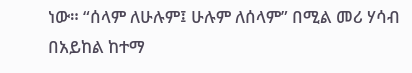ነው። “ሰላም ለሁሉም፤ ሁሉም ለሰላም” በሚል መሪ ሃሳብ በአይከል ከተማ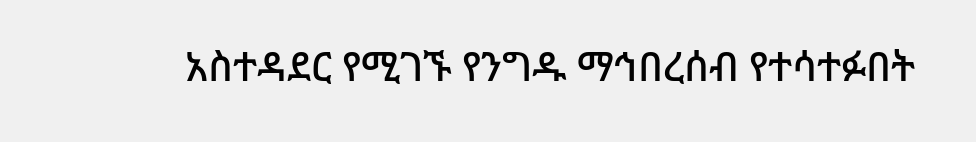አስተዳደር የሚገኙ የንግዱ ማኅበረሰብ የተሳተፉበት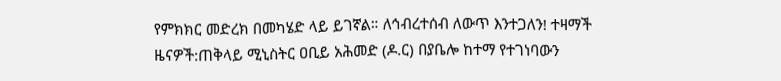የምክክር መድረክ በመካሄድ ላይ ይገኛል። ለኅብረተሰብ ለውጥ እንተጋለን! ተዛማች ዜናዎች:ጠቅላይ ሚኒስትር ዐቢይ አሕመድ (ዶ.ር) በያቤሎ ከተማ የተገነባውን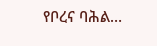የቦረና ባሕል…